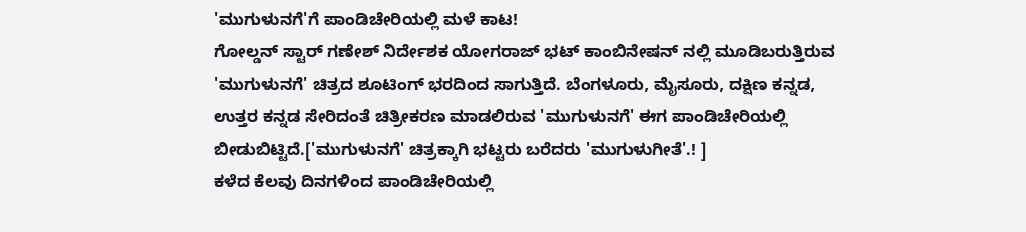'ಮುಗುಳುನಗೆ'ಗೆ ಪಾಂಡಿಚೇರಿಯಲ್ಲಿ ಮಳೆ ಕಾಟ!
ಗೋಲ್ಡನ್ ಸ್ಟಾರ್ ಗಣೇಶ್ ನಿರ್ದೇಶಕ ಯೋಗರಾಜ್ ಭಟ್ ಕಾಂಬಿನೇಷನ್ ನಲ್ಲಿ ಮೂಡಿಬರುತ್ತಿರುವ 'ಮುಗುಳುನಗೆ' ಚಿತ್ರದ ಶೂಟಿಂಗ್ ಭರದಿಂದ ಸಾಗುತ್ತಿದೆ. ಬೆಂಗಳೂರು, ಮೈಸೂರು, ದಕ್ಷಿಣ ಕನ್ನಡ, ಉತ್ತರ ಕನ್ನಡ ಸೇರಿದಂತೆ ಚಿತ್ರೀಕರಣ ಮಾಡಲಿರುವ 'ಮುಗುಳುನಗೆ' ಈಗ ಪಾಂಡಿಚೇರಿಯಲ್ಲಿ ಬೀಡುಬಿಟ್ಟಿದೆ.['ಮುಗುಳುನಗೆ' ಚಿತ್ರಕ್ಕಾಗಿ ಭಟ್ಟರು ಬರೆದರು 'ಮುಗುಳುಗೀತೆ'.! ]
ಕಳೆದ ಕೆಲವು ದಿನಗಳಿಂದ ಪಾಂಡಿಚೇರಿಯಲ್ಲಿ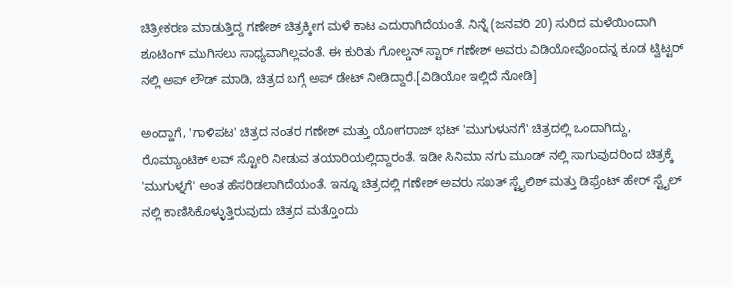ಚಿತ್ರೀಕರಣ ಮಾಡುತ್ತಿದ್ದ ಗಣೇಶ್ ಚಿತ್ರಕ್ಕೀಗ ಮಳೆ ಕಾಟ ಎದುರಾಗಿದೆಯಂತೆ. ನಿನ್ನೆ (ಜನವರಿ 20) ಸುರಿದ ಮಳೆಯಿಂದಾಗಿ ಶೂಟಿಂಗ್ ಮುಗಿಸಲು ಸಾಧ್ಯವಾಗಿಲ್ಲವಂತೆ. ಈ ಕುರಿತು ಗೋಲ್ಡನ್ ಸ್ಟಾರ್ ಗಣೇಶ್ ಅವರು ವಿಡಿಯೋವೊಂದನ್ನ ಕೂಡ ಟ್ವಿಟ್ಟರ್ ನಲ್ಲಿ ಅಪ್ ಲೌಡ್ ಮಾಡಿ, ಚಿತ್ರದ ಬಗ್ಗೆ ಅಪ್ ಡೇಟ್ ನೀಡಿದ್ದಾರೆ.[ವಿಡಿಯೋ ಇಲ್ಲಿದೆ ನೋಡಿ]

ಅಂದ್ಹಾಗೆ, 'ಗಾಳಿಪಟ' ಚಿತ್ರದ ನಂತರ ಗಣೇಶ್ ಮತ್ತು ಯೋಗರಾಜ್ ಭಟ್ 'ಮುಗುಳುನಗೆ' ಚಿತ್ರದಲ್ಲಿ ಒಂದಾಗಿದ್ದು, ರೊಮ್ಯಾಂಟಿಕ್ ಲವ್ ಸ್ಟೋರಿ ನೀಡುವ ತಯಾರಿಯಲ್ಲಿದ್ದಾರಂತೆ. ಇಡೀ ಸಿನಿಮಾ ನಗು ಮೂಡ್ ನಲ್ಲಿ ಸಾಗುವುದರಿಂದ ಚಿತ್ರಕ್ಕೆ 'ಮುಗುಳ್ನಗೆ' ಅಂತ ಹೆಸರಿಡಲಾಗಿದೆಯಂತೆ. ಇನ್ನೂ ಚಿತ್ರದಲ್ಲಿ ಗಣೇಶ್ ಅವರು ಸಖತ್ ಸ್ಟೈಲಿಶ್ ಮತ್ತು ಡಿಫ್ರೆಂಟ್ ಹೇರ್ ಸ್ಟೈಲ್ ನಲ್ಲಿ ಕಾಣಿಸಿಕೊಳ್ಳುತ್ತಿರುವುದು ಚಿತ್ರದ ಮತ್ತೊಂದು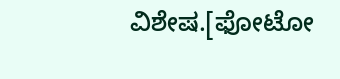ವಿಶೇಷ.[ಫೋಟೋ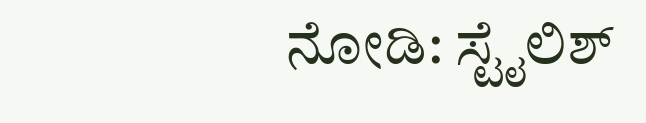ನೋಡಿ: ಸ್ಟೈಲಿಶ್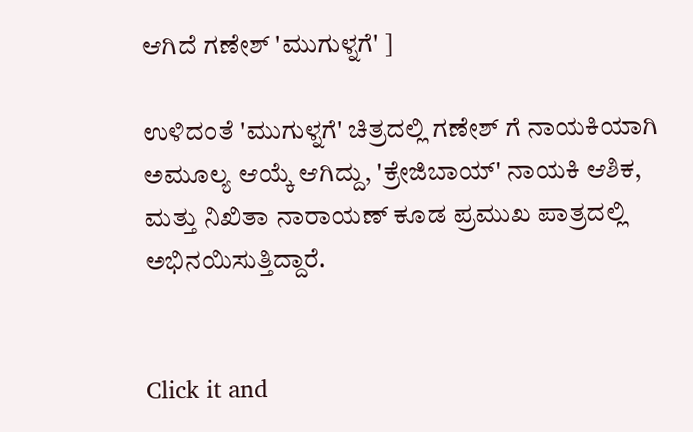ಆಗಿದೆ ಗಣೇಶ್ 'ಮುಗುಳ್ನಗೆ' ]

ಉಳಿದಂತೆ 'ಮುಗುಳ್ನಗೆ' ಚಿತ್ರದಲ್ಲಿ ಗಣೇಶ್ ಗೆ ನಾಯಕಿಯಾಗಿ ಅಮೂಲ್ಯ ಆಯ್ಕೆ ಆಗಿದ್ದು, 'ಕ್ರೇಜಿಬಾಯ್' ನಾಯಕಿ ಆಶಿಕ, ಮತ್ತು ನಿಖಿತಾ ನಾರಾಯಣ್ ಕೂಡ ಪ್ರಮುಖ ಪಾತ್ರದಲ್ಲಿ ಅಭಿನಯಿಸುತ್ತಿದ್ದಾರೆ.


Click it and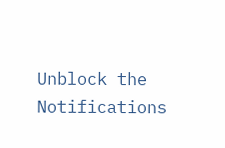Unblock the Notifications